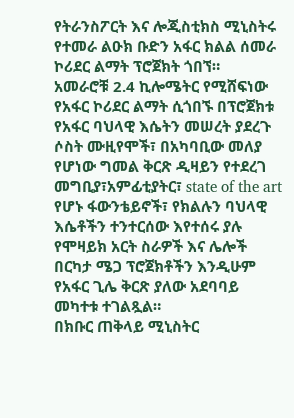የትራንስፖርት እና ሎጂስቲክስ ሚኒስትሩ የተመራ ልዑክ ቡድን አፋር ክልል ሰመራ ኮሪደር ልማት ፕሮጀክት ጎበኘ።
አመራሮቹ 2.4 ኪሎሜትር የሚሸፍነው የአፋር ኮሪደር ልማት ሲጎበኙ በፕሮጀክቱ የአፋር ባህላዊ እሴትን መሠረት ያደረጉ ሶስት ሙዚየሞች፣ በአካባቢው መለያ የሆነው ግመል ቅርጽ ዲዛይን የተደረገ መግቢያ፣አምፊቲያትር፣ state of the art የሆኑ ፋውንቴይኖች፣ የክልሉን ባህላዊ እሴቶችን ተንተርሰው እየተሰሩ ያሉ የሞዛይክ አርት ስራዎች እና ሌሎች በርካታ ሜጋ ፕሮጀክቶችን እንዲሁም የአፋር ጊሌ ቅርጽ ያለው አደባባይ መካተቱ ተገልጿል።
በክቡር ጠቅላይ ሚኒስትር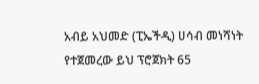አብይ አህመድ (ፒኤችዲ) ሀሳብ መነሻነት የተጀመረው ይህ ፕሮጀክት 65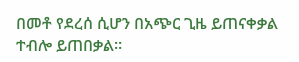በመቶ የደረሰ ሲሆን በአጭር ጊዜ ይጠናቀቃል ተብሎ ይጠበቃል።